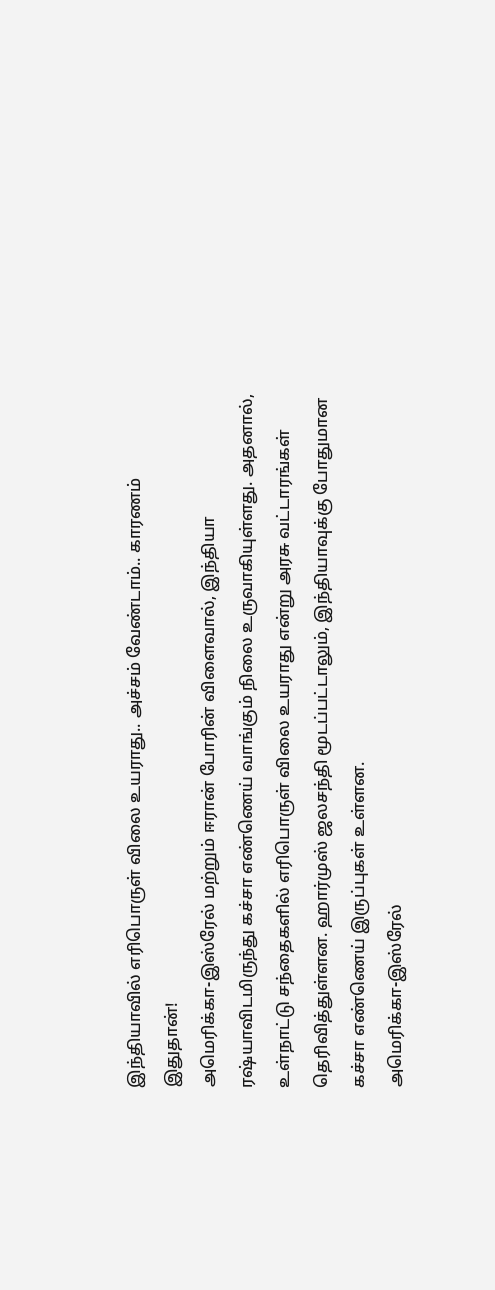இந்தியாவில் எரிபொருள் விலை உயராது.. அச்சம் வேண்டாம்.. காரணம் இதுதான்!
அமெரிக்கா-இஸ்ரேல் மற்றும் ஈரான் போரின் விளைவால், இந்தியா ரஷ்யாவிடமிருந்து கச்சா எண்ணெய் வாங்கும் நிலை உருவாகியுள்ளது. அதனால், உள்நாட்டு சந்தைகளில் எரிபொருள் விலை உயராது என்று அரசு வட்டாரங்கள் தெரிவித்துள்ளன. ஹார்முஸ் ஜலசந்தி மூடப்பட்டாலும், இந்தியாவுக்கு போதுமான கச்சா எண்ணெய் இருப்புகள் உள்ளன.
அமெரிக்கா-இஸ்ரேல்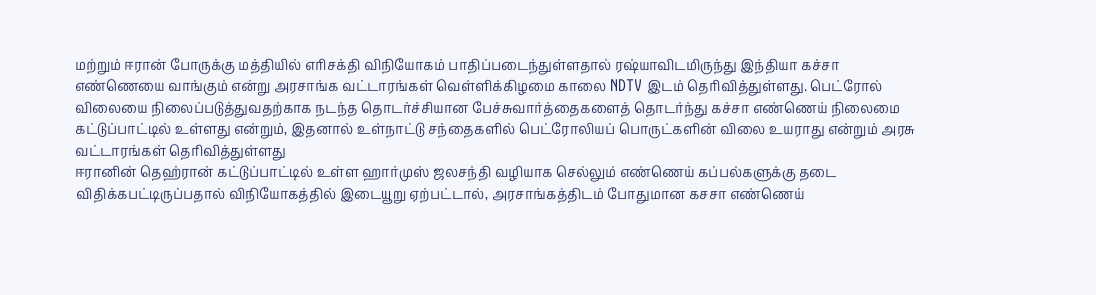மற்றும் ஈரான் போருக்கு மத்தியில் எரிசக்தி விநியோகம் பாதிப்படைந்துள்ளதால் ரஷ்யாவிடமிருந்து இந்தியா கச்சா எண்ணெயை வாங்கும் என்று அரசாங்க வட்டாரங்கள் வெள்ளிக்கிழமை காலை NDTV இடம் தெரிவித்துள்ளது. பெட்ரோல் விலையை நிலைப்படுத்துவதற்காக நடந்த தொடர்ச்சியான பேச்சுவார்த்தைகளைத் தொடர்ந்து கச்சா எண்ணெய் நிலைமை கட்டுப்பாட்டில் உள்ளது என்றும், இதனால் உள்நாட்டு சந்தைகளில் பெட்ரோலியப் பொருட்களின் விலை உயராது என்றும் அரசு வட்டாரங்கள் தெரிவித்துள்ளது
ஈரானின் தெஹ்ரான் கட்டுப்பாட்டில் உள்ள ஹார்முஸ் ஜலசந்தி வழியாக செல்லும் எண்ணெய் கப்பல்களுக்கு தடை விதிக்கபட்டிருப்பதால் விநியோகத்தில் இடையூறு ஏற்பட்டால், அரசாங்கத்திடம் போதுமான கசசா எண்ணெய்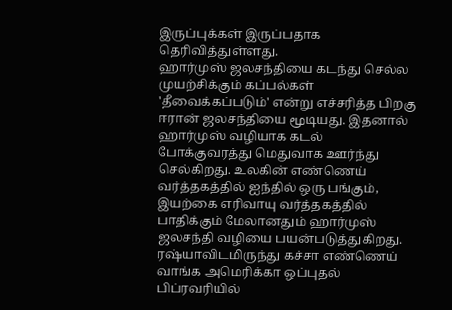இருப்புக்கள் இருப்பதாக தெரிவித்துள்ளது.
ஹார்முஸ் ஜலசந்தியை கடந்து செல்ல முயற்சிக்கும் கப்பல்கள் 'தீவைக்கப்படும்' என்று எச்சரித்த பிறகு ஈரான் ஜலசந்தியை மூடியது. இதனால் ஹார்முஸ் வழியாக கடல் போக்குவரத்து மெதுவாக ஊர்ந்து செல்கிறது. உலகின் எண்ணெய் வர்த்தகத்தில் ஐந்தில் ஒரு பங்கும், இயற்கை எரிவாயு வர்த்தகத்தில் பாதிக்கும் மேலானதும் ஹார்முஸ் ஜலசந்தி வழியை பயன்படுத்துகிறது.
ரஷ்யாவிடமிருந்து கச்சா எண்ணெய் வாங்க அமெரிக்கா ஒப்புதல்
பிப்ரவரியில்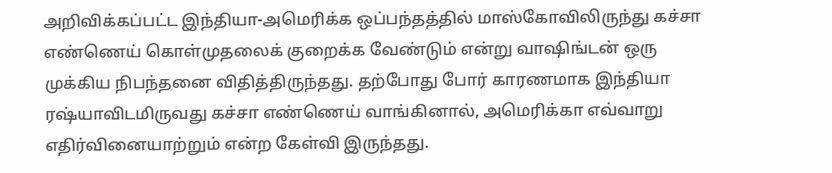அறிவிக்கப்பட்ட இந்தியா-அமெரிக்க ஒப்பந்தத்தில் மாஸ்கோவிலிருந்து கச்சா எண்ணெய் கொள்முதலைக் குறைக்க வேண்டும் என்று வாஷிங்டன் ஒரு முக்கிய நிபந்தனை விதித்திருந்தது. தற்போது போர் காரணமாக இந்தியா ரஷ்யாவிடமிருவது கச்சா எண்ணெய் வாங்கினால், அமெரிக்கா எவ்வாறு எதிர்வினையாற்றும் என்ற கேள்வி இருந்தது.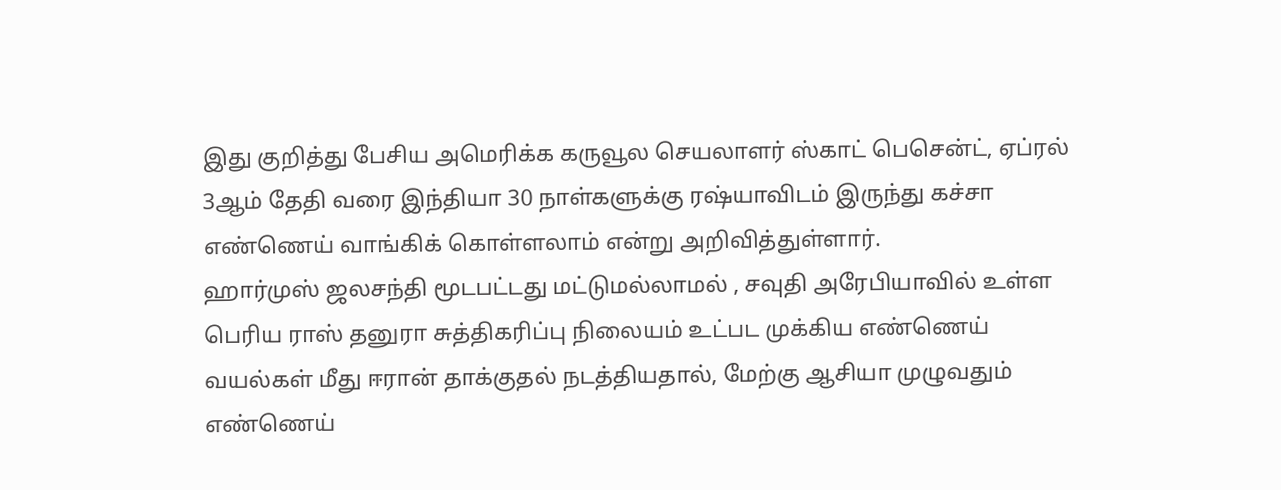இது குறித்து பேசிய அமெரிக்க கருவூல செயலாளர் ஸ்காட் பெசென்ட், ஏப்ரல் 3ஆம் தேதி வரை இந்தியா 30 நாள்களுக்கு ரஷ்யாவிடம் இருந்து கச்சா எண்ணெய் வாங்கிக் கொள்ளலாம் என்று அறிவித்துள்ளார்.
ஹார்முஸ் ஜலசந்தி மூடபட்டது மட்டுமல்லாமல் , சவுதி அரேபியாவில் உள்ள பெரிய ராஸ் தனுரா சுத்திகரிப்பு நிலையம் உட்பட முக்கிய எண்ணெய் வயல்கள் மீது ஈரான் தாக்குதல் நடத்தியதால், மேற்கு ஆசியா முழுவதும் எண்ணெய்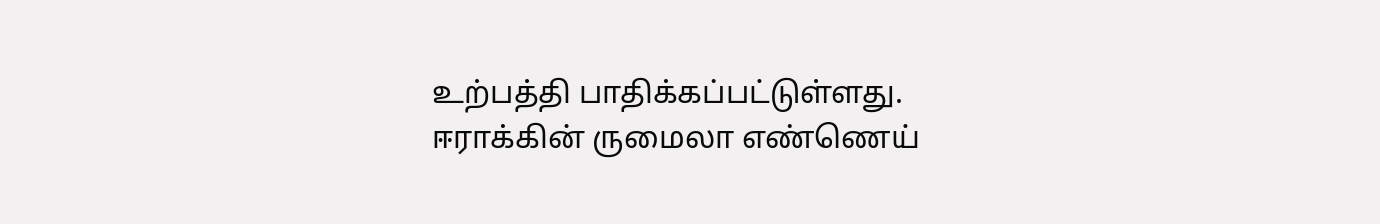உற்பத்தி பாதிக்கப்பட்டுள்ளது. ஈராக்கின் ருமைலா எண்ணெய்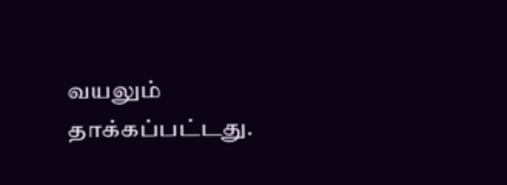வயலும் தாக்கப்பட்டது.